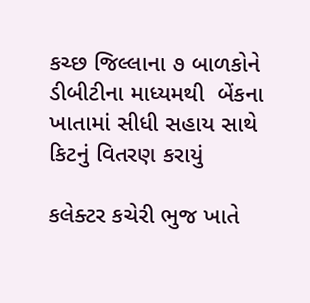કચ્છ જિલ્લાના ૭ બાળકોને ડીબીટીના માધ્યમથી  બેંકના ખાતામાં સીધી સહાય સાથે કિટનું વિતરણ કરાયું

કલેક્ટર કચેરી ભુજ ખાતે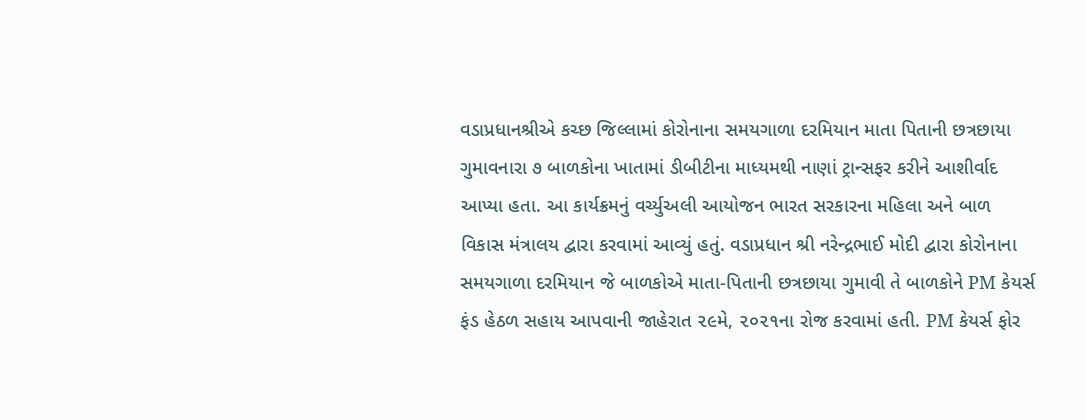વડાપ્રધાનશ્રીએ કચ્છ જિલ્લામાં કોરોનાના સમયગાળા દરમિયાન માતા પિતાની છત્રછાયા ગુમાવનારા ૭ બાળકોના ખાતામાં ડીબીટીના માધ્યમથી નાણાં ટ્રાન્સફર કરીને આશીર્વાદ આપ્યા હતા. આ કાર્યક્રમનું વર્ચ્યુઅલી આયોજન ભારત સરકારના મહિલા અને બાળ વિકાસ મંત્રાલય દ્વારા કરવામાં આવ્યું હતું. વડાપ્રધાન શ્રી નરેન્દ્રભાઈ મોદી દ્વારા કોરોનાના સમયગાળા દરમિયાન જે બાળકોએ માતા-પિતાની છત્રછાયા ગુમાવી તે બાળકોને PM કેયર્સ ફંડ હેઠળ સહાય આપવાની જાહેરાત ૨૯મે, ૨૦૨૧ના રોજ કરવામાં હતી. PM કેયર્સ ફોર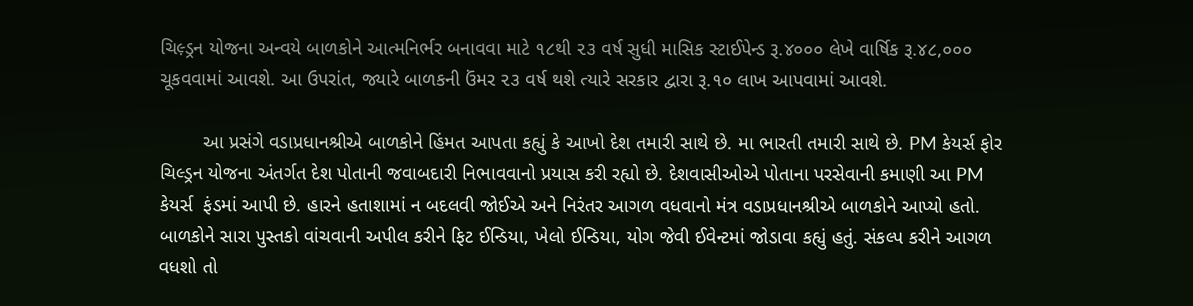ચિલ઼્ડ્રન યોજના અન્વયે બાળકોને આત્મનિર્ભર બનાવવા માટે ૧૮થી ૨૩ વર્ષ સુધી માસિક સ્ટાઈપેન્ડ રૂ.૪૦૦૦ લેખે વાર્ષિક રૂ.૪૮,૦૦૦ ચૂકવવામાં આવશે. આ ઉપરાંત, જ્યારે બાળકની ઉંમર ૨૩ વર્ષ થશે ત્યારે સરકાર દ્વારા રૂ.૧૦ લાખ આપવામાં આવશે.

        આ પ્રસંગે વડાપ્રધાનશ્રીએ બાળકોને હિંમત આપતા કહ્યું કે આખો દેશ તમારી સાથે છે. મા ભારતી તમારી સાથે છે. PM કેયર્સ ફોર ચિલ્ડ્રન યોજના અંતર્ગત દેશ પોતાની જવાબદારી નિભાવવાનો પ્રયાસ કરી રહ્યો છે. દેશવાસીઓએ પોતાના પરસેવાની કમાણી આ PM કેયર્સ  ફંડમાં આપી છે. હારને હતાશામાં ન બદલવી જોઈએ અને નિરંતર આગળ વધવાનો મંત્ર વડાપ્રધાનશ્રીએ બાળકોને આપ્યો હતો. બાળકોને સારા પુસ્તકો વાંચવાની અપીલ કરીને ફિટ ઈન્ડિયા, ખેલો ઈન્ડિયા, યોગ જેવી ઈવેન્ટમાં જોડાવા કહ્યું હતું. સંકલ્પ કરીને આગળ વધશો તો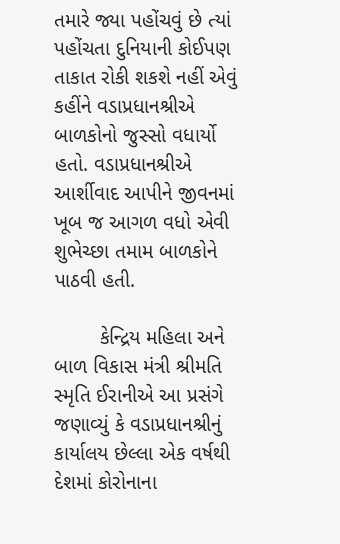તમારે જ્યા પહોંચવું છે ત્યાં પહોંચતા દુનિયાની કોઈપણ તાકાત રોકી શકશે નહીં એવું કહીંને વડાપ્રધાનશ્રીએ બાળકોનો જુસ્સો વધાર્યો હતો. વડાપ્રધાનશ્રીએ આર્શીવાદ આપીને જીવનમાં ખૂબ જ આગળ વધો એવી શુભેચ્છા તમામ બાળકોને પાઠવી હતી.

        કેન્દ્રિય મહિલા અને બાળ વિકાસ મંત્રી શ્રીમતિ સ્મૃતિ ઈરાનીએ આ પ્રસંગે જણાવ્યું કે વડાપ્રધાનશ્રીનું કાર્યાલય છેલ્લા એક વર્ષથી દેશમાં કોરોનાના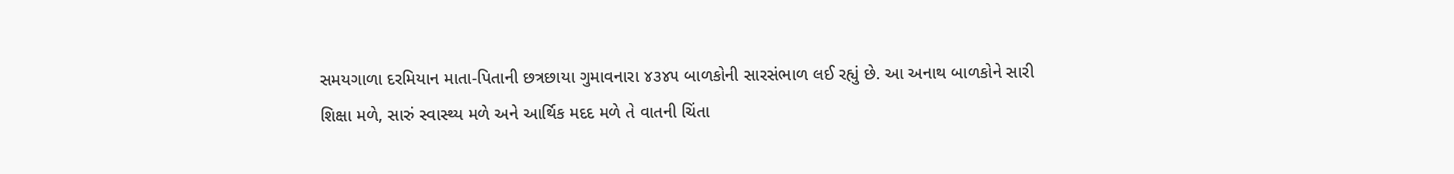સમયગાળા દરમિયાન માતા-પિતાની છત્રછાયા ગુમાવનારા ૪૩૪૫ બાળકોની સારસંભાળ લઈ રહ્યું છે. આ અનાથ બાળકોને સારી શિક્ષા મળે, સારું સ્વાસ્થ્ય મળે અને આર્થિક મદદ મળે તે વાતની ચિંતા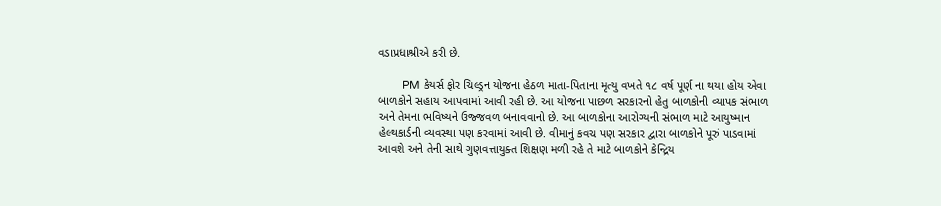વડાપ્રધાશ્રીએ કરી છે.

        PM કેયર્સ ફોર ચિલ્ડ્રન યોજના હેઠળ માતા-પિતાના મૃત્યુ વખતે ૧૮ વર્ષ પૂર્ણ ના થયા હોય એવા બાળકોને સહાય આપવામાં આવી રહી છે. આ યોજના પાછળ સરકારનો હેતુ બાળકોની વ્યાપક સંભાળ અને તેમના ભવિષ્યને ઉજ્જવળ બનાવવાનો છે. આ બાળકોના આરોગ્યની સંભાળ માટે આયુષ્માન હેલ્થકાર્ડની વ્યવસ્થા પણ કરવામાં આવી છે. વીમાનું કવચ પણ સરકાર દ્વારા બાળકોને પૂરું પાડવામાં આવશે અને તેની સાથે ગુણવત્તાયુક્ત શિક્ષણ મળી રહે તે માટે બાળકોને કેન્દ્રિય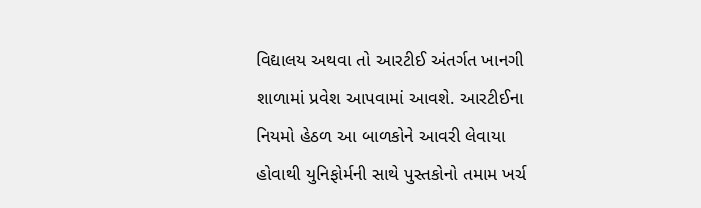વિદ્યાલય અથવા તો આરટીઈ અંતર્ગત ખાનગી શાળામાં પ્રવેશ આપવામાં આવશે. આરટીઈના નિયમો હેઠળ આ બાળકોને આવરી લેવાયા હોવાથી યુનિફોર્મની સાથે પુસ્તકોનો તમામ ખર્ચ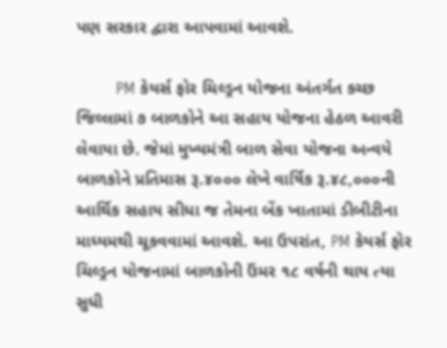પણ સરકાર દ્વારા આપવામાં આવશે.

        PM કેયર્સ ફોર ચિલ્ડ્રન યોજના અંતર્ગત કચ્છ જિલ્લામાં ૭ બાળકોને આ સહાય યોજના હેઠળ આવરી લેવાયા છે. જેમાં મુખ્યમંત્રી બાળ સેવા યોજના અન્વયે બાળકોને પ્રતિમાસ રૂ.૪૦૦૦ લેખે વાર્ષિક રૂ.૪૮,૦૦૦ની આર્થિક સહાય સીધા જ તેમના બેંક ખાતામાં ડીબીટીના માધ્યમથી ચૂકવવામાં આવશે. આ ઉપરાંત, PM કેયર્સ ફોર ચિલ્ડ્રન યોજનામાં બાળકોની ઉંમર ૧૮ વર્ષની થાય ત્યા સુધી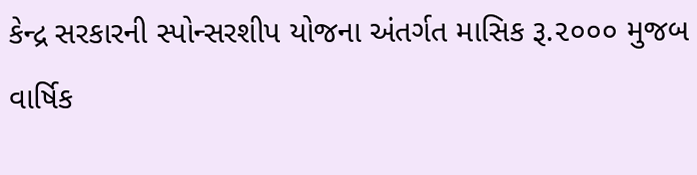કેન્દ્ર સરકારની સ્પોન્સરશીપ યોજના અંતર્ગત માસિક રૂ.૨૦૦૦ મુજબ વાર્ષિક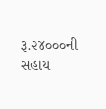રૂ.૨૪૦૦૦ની સહાય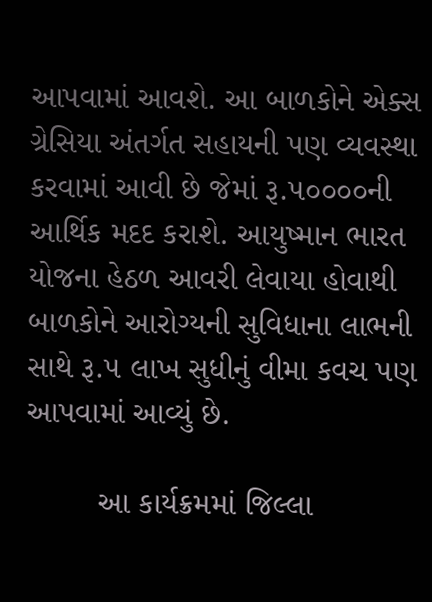આપવામાં આવશે. આ બાળકોને એક્સ ગ્રેસિયા અંતર્ગત સહાયની પણ વ્યવસ્થા કરવામાં આવી છે જેમાં રૂ.૫૦૦૦૦ની આર્થિક મદદ કરાશે. આયુષ્માન ભારત યોજના હેઠળ આવરી લેવાયા હોવાથી બાળકોને આરોગ્યની સુવિધાના લાભની સાથે રૂ.૫ લાખ સુધીનું વીમા કવચ પણ આપવામાં આવ્યું છે.

        આ કાર્યક્રમમાં જિલ્લા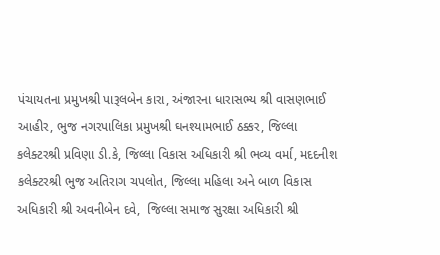પંચાયતના પ્રમુખશ્રી પારૂલબેન કારા, અંજારના ધારાસભ્ય શ્રી વાસણભાઈ આહીર, ભુજ નગરપાલિકા પ્રમુખશ્રી ઘનશ્યામભાઈ ઠક્કર, જિલ્લા કલેક્ટરશ્રી પ્રવિણા ડી.કે, જિલ્લા વિકાસ અધિકારી શ્રી ભવ્ય વર્મા, મદદનીશ કલેક્ટરશ્રી ભુજ અતિરાગ ચપલોત, જિલ્લા મહિલા અને બાળ વિકાસ અધિકારી શ્રી અવનીબેન દવે,  જિલ્લા સમાજ સુરક્ષા અધિકારી શ્રી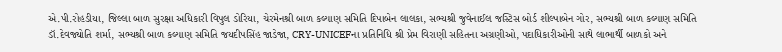એ.પી.રોહડીયા, જિલ્લા બાળ સુરક્ષા અધિકારી વિપુલ ડોરિયા, ચેરમેનશ્રી બાળ કલ્યાણ સમિતિ દિપાબેન લાલકા, સભ્યશ્રી જુવેનાઈલ જસ્ટિસ બોર્ડ શીલ્પાબેન ગોર, સભ્યશ્રી બાળ કલ્યાણ સમિતિ ડૉ.દેવજ્યોતિ શર્મા, સભ્યશ્રી બાળ કલ્યાણ સમિતિ જયદીપસિંહ જાડેજા, CRY-UNICEFના પ્રતિનિધિ શ્રી પ્રેમ વિરાણી સહિતના અગ્રણીઓ, પદાધિકારીઓની સાથે લાભાર્થી બાળકો અને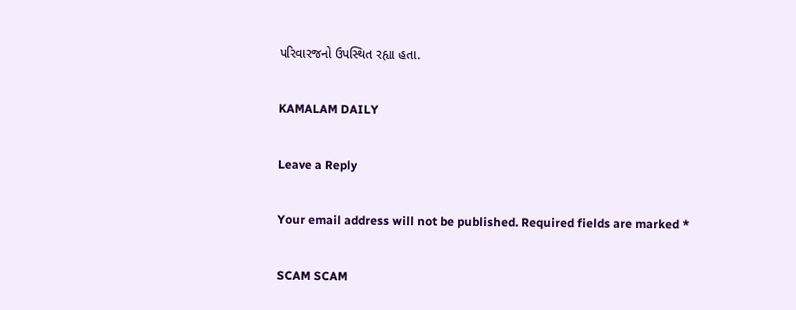પરિવારજનો ઉપસ્થિત રહ્યા હતા.

KAMALAM DAILY

Leave a Reply

Your email address will not be published. Required fields are marked *

SCAM SCAM